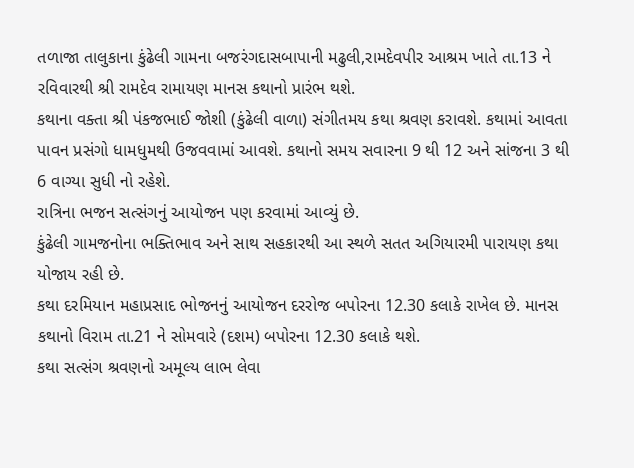તળાજા તાલુકાના કુંઢેલી ગામના બજરંગદાસબાપાની મઢુલી,રામદેવપીર આશ્રમ ખાતે તા.13 ને રવિવારથી શ્રી રામદેવ રામાયણ માનસ કથાનો પ્રારંભ થશે.
કથાના વક્તા શ્રી પંકજભાઈ જોશી (કુંઢેલી વાળા) સંગીતમય કથા શ્રવણ કરાવશે. કથામાં આવતા પાવન પ્રસંગો ધામધુમથી ઉજવવામાં આવશે. કથાનો સમય સવારના 9 થી 12 અને સાંજના 3 થી 6 વાગ્યા સુધી નો રહેશે.
રાત્રિના ભજન સત્સંગનું આયોજન પણ કરવામાં આવ્યું છે.
કુંઢેલી ગામજનોના ભક્તિભાવ અને સાથ સહકારથી આ સ્થળે સતત અગિયારમી પારાયણ કથા યોજાય રહી છે.
કથા દરમિયાન મહાપ્રસાદ ભોજનનું આયોજન દરરોજ બપોરના 12.30 કલાકે રાખેલ છે. માનસ કથાનો વિરામ તા.21 ને સોમવારે (દશમ) બપોરના 12.30 કલાકે થશે.
કથા સત્સંગ શ્રવણનો અમૂલ્ય લાભ લેવા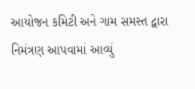આયોજન કમિટી અને ગામ સમસ્ત દ્વારા નિમંત્રણ આપવામાં આવ્યું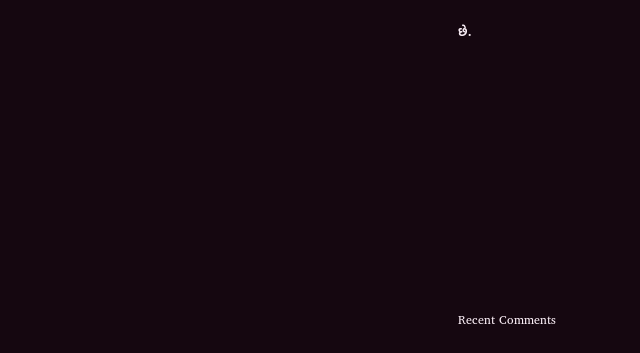છે.


















Recent Comments